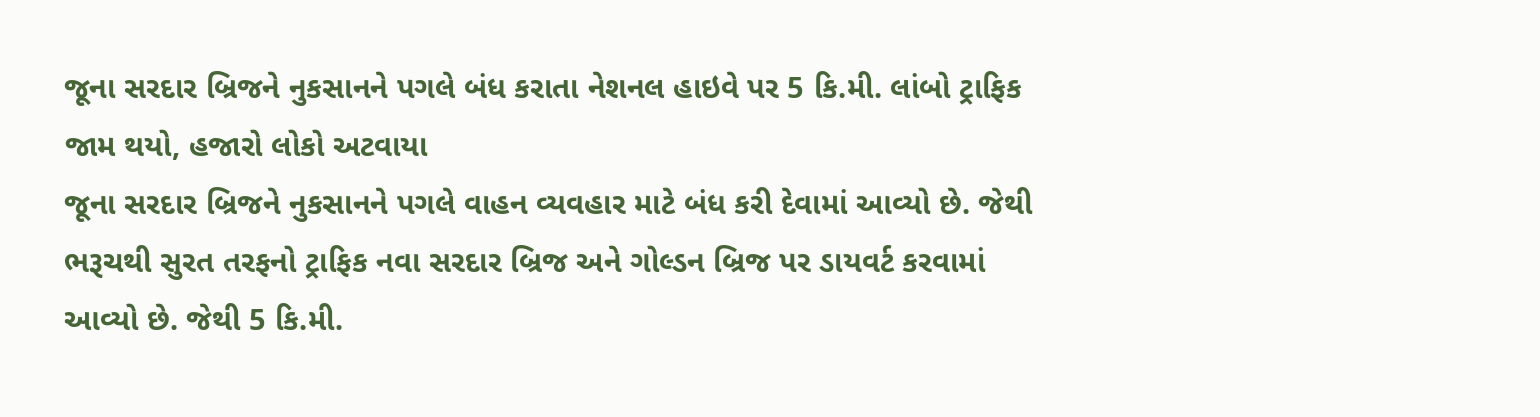જૂના સરદાર બ્રિજને નુકસાનને પગલે બંધ કરાતા નેશનલ હાઇવે પર 5 કિ.મી. લાંબો ટ્રાફિક જામ થયો, હજારો લોકો અટવાયા
જૂના સરદાર બ્રિજને નુકસાનને પગલે વાહન વ્યવહાર માટે બંધ કરી દેવામાં આવ્યો છે. જેથી ભરૂચથી સુરત તરફનો ટ્રાફિક નવા સરદાર બ્રિજ અને ગોલ્ડન બ્રિજ પર ડાયવર્ટ કરવામાં આવ્યો છે. જેથી 5 કિ.મી.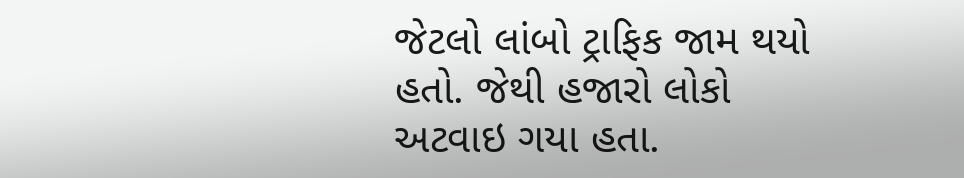જેટલો લાંબો ટ્રાફિક જામ થયો હતો. જેથી હજારો લોકો અટવાઇ ગયા હતા.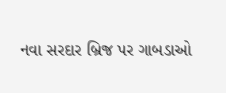નવા સરદાર બ્રિજ પર ગાબડાઓ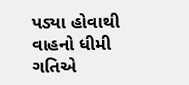પડ્યા હોવાથી વાહનો ધીમી ગતિએ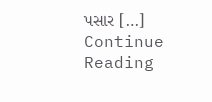પસાર […]
Continue Reading